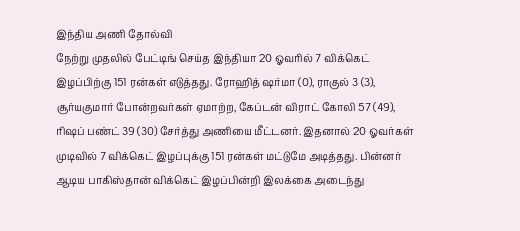இந்திய அணி தோல்வி
நேற்று முதலில் பேட்டிங் செய்த இந்தியா 20 ஓவரில் 7 விக்கெட் இழப்பிற்கு 151 ரன்கள் எடுத்தது. ரோஹித் ஷர்மா (0), ராகுல் 3 (3), சூர்யகுமார் போன்றவர்கள் ஏமாற்ற, கேப்டன் விராட் கோலி 57 (49), ரிஷப் பண்ட் 39 (30) சேர்த்து அணியை மீட்டனர். இதனால் 20 ஓவர்கள் முடிவில் 7 விக்கெட் இழப்புக்கு 151 ரன்கள் மட்டுமே அடித்தது. பின்னர் ஆடிய பாகிஸ்தான் விக்கெட் இழப்பின்றி இலக்கை அடைந்து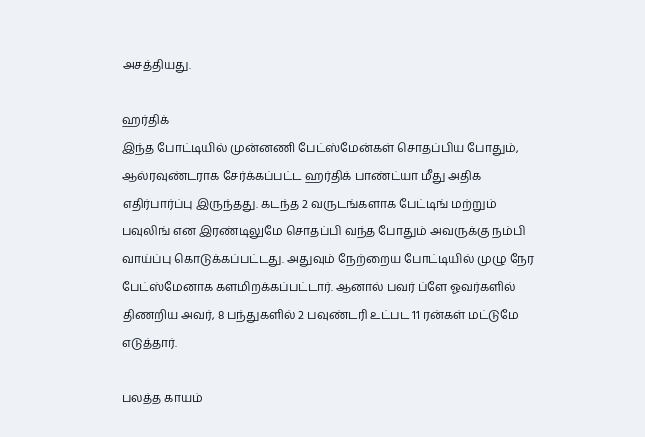அசத்தியது.

ஹர்திக்
இந்த போட்டியில் முன்னணி பேட்ஸ்மேன்கள் சொதப்பிய போதும், ஆல்ரவுண்டராக சேர்க்கப்பட்ட ஹர்திக் பாண்ட்யா மீது அதிக எதிர்பார்ப்பு இருந்தது. கடந்த 2 வருடங்களாக பேட்டிங் மற்றும் பவுலிங் என இரண்டிலுமே சொதப்பி வந்த போதும் அவருக்கு நம்பி வாய்ப்பு கொடுக்கப்பட்டது. அதுவும் நேற்றைய போட்டியில் முழு நேர பேட்ஸ்மேனாக களமிறக்கப்பட்டார். ஆனால் பவர் ப்ளே ஓவர்களில் திணறிய அவர், 8 பந்துகளில் 2 பவுண்டரி உட்பட 11 ரன்கள் மட்டுமே எடுத்தார்.

பலத்த காயம்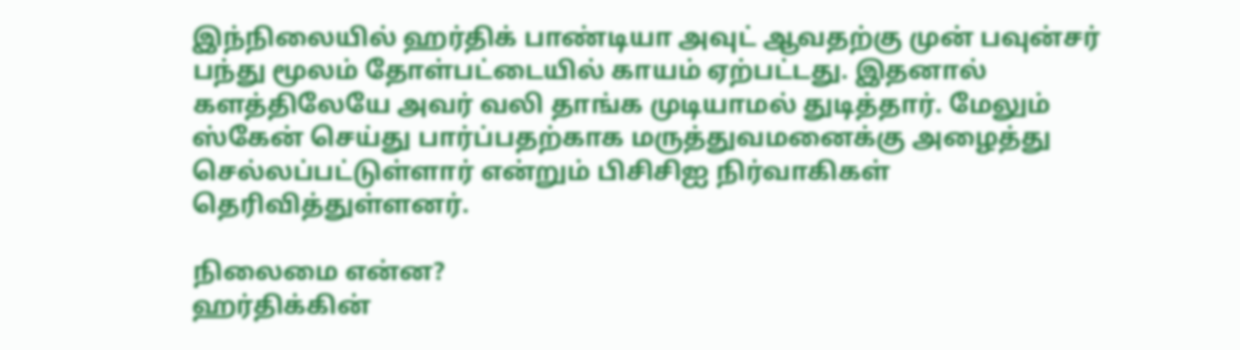இந்நிலையில் ஹர்திக் பாண்டியா அவுட் ஆவதற்கு முன் பவுன்சர் பந்து மூலம் தோள்பட்டையில் காயம் ஏற்பட்டது. இதனால் களத்திலேயே அவர் வலி தாங்க முடியாமல் துடித்தார். மேலும் ஸ்கேன் செய்து பார்ப்பதற்காக மருத்துவமனைக்கு அழைத்து செல்லப்பட்டுள்ளார் என்றும் பிசிசிஐ நிர்வாகிகள் தெரிவித்துள்ளனர்.

நிலைமை என்ன?
ஹர்திக்கின்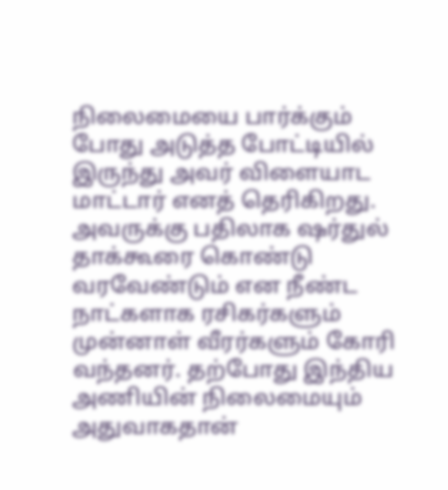நிலைமையை பார்க்கும் போது அடுத்த போட்டியில் இருந்து அவர் விளையாட மாட்டார் எனத் தெரிகிறது. அவருக்கு பதிலாக ஷர்துல் தாக்கூரை கொண்டு வரவேண்டும் என நீண்ட நாட்களாக ரசிகர்களும் முன்னாள் வீரர்களும் கோரி வந்தனர். தற்போது இந்திய அணியின் நிலைமையும் அதுவாகதான்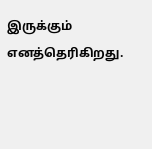இருக்கும் எனத்தெரிகிறது.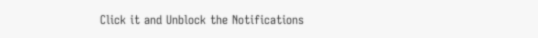Click it and Unblock the Notifications